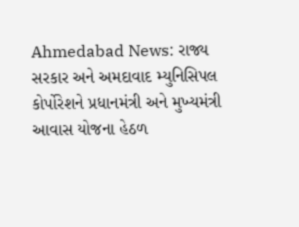Ahmedabad News: રાજ્ય સરકાર અને અમદાવાદ મ્યુનિસિપલ કોર્પોરેશને પ્રધાનમંત્રી અને મુખ્યમંત્રી આવાસ યોજના હેઠળ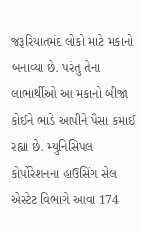જરૂરિયાતમંદ લોકો માટે મકાનો બનાવ્યા છે. પરંતુ તેના લાભાર્થીઓ આ મકાનો બીજા કોઈને ભાડે આપીને પૈસા કમાઈ રહ્યા છે. મ્યુનિસિપલ કોર્પોરેશનના હાઉસિંગ સેલ એસ્ટેટ વિભાગે આવા 174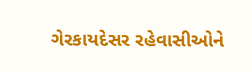ગેરકાયદેસર રહેવાસીઓને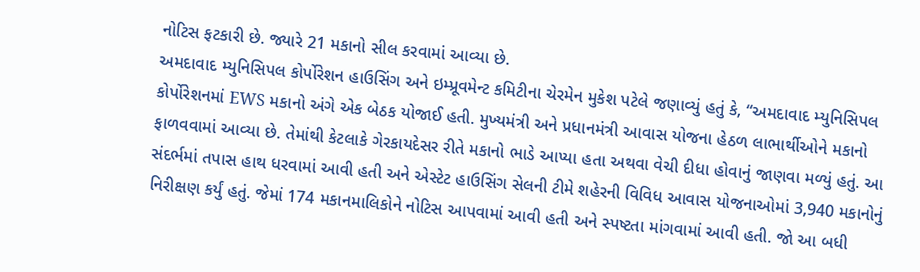નોટિસ ફટકારી છે. જ્યારે 21 મકાનો સીલ કરવામાં આવ્યા છે.
અમદાવાદ મ્યુનિસિપલ કોર્પોરેશન હાઉસિંગ અને ઇમ્પ્રૂવમેન્ટ કમિટીના ચેરમેન મુકેશ પટેલે જણાવ્યું હતું કે, “અમદાવાદ મ્યુનિસિપલ કોર્પોરેશનમાં EWS મકાનો અંગે એક બેઠક યોજાઈ હતી. મુખ્યમંત્રી અને પ્રધાનમંત્રી આવાસ યોજના હેઠળ લાભાર્થીઓને મકાનો ફાળવવામાં આવ્યા છે. તેમાંથી કેટલાકે ગેરકાયદેસર રીતે મકાનો ભાડે આપ્યા હતા અથવા વેચી દીધા હોવાનું જાણવા મળ્યું હતું. આ સંદર્ભમાં તપાસ હાથ ધરવામાં આવી હતી અને એસ્ટેટ હાઉસિંગ સેલની ટીમે શહેરની વિવિધ આવાસ યોજનાઓમાં 3,940 મકાનોનું નિરીક્ષણ કર્યું હતું. જેમાં 174 મકાનમાલિકોને નોટિસ આપવામાં આવી હતી અને સ્પષ્ટતા માંગવામાં આવી હતી. જો આ બધી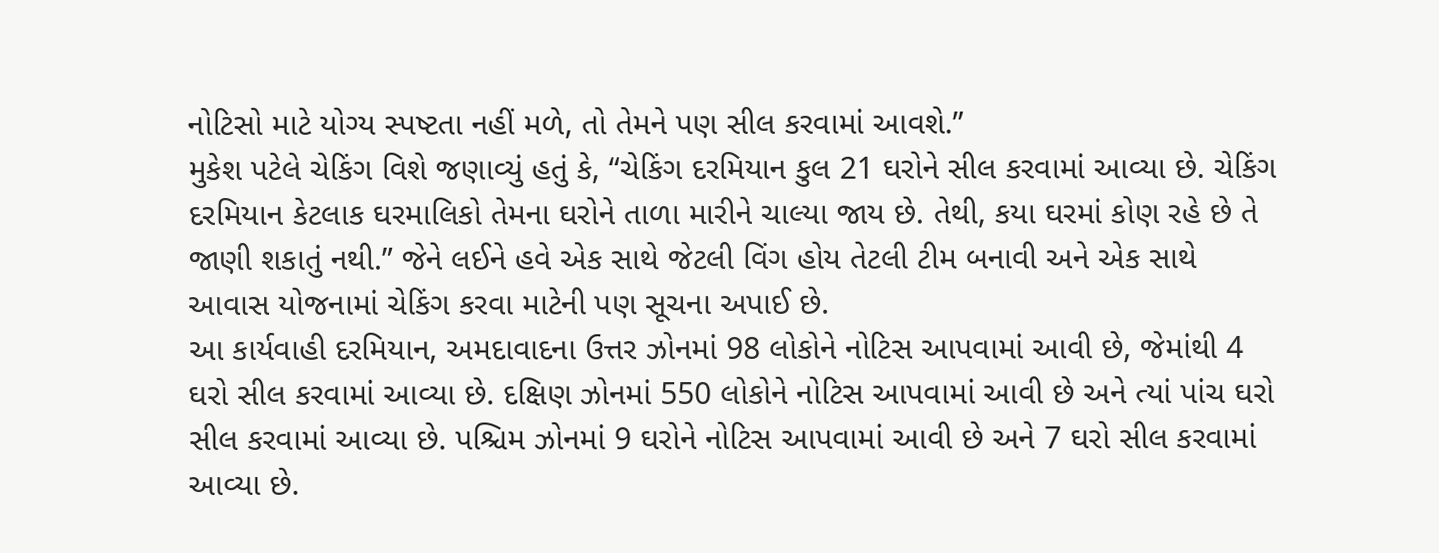નોટિસો માટે યોગ્ય સ્પષ્ટતા નહીં મળે, તો તેમને પણ સીલ કરવામાં આવશે.”
મુકેશ પટેલે ચેકિંગ વિશે જણાવ્યું હતું કે, “ચેકિંગ દરમિયાન કુલ 21 ઘરોને સીલ કરવામાં આવ્યા છે. ચેકિંગ દરમિયાન કેટલાક ઘરમાલિકો તેમના ઘરોને તાળા મારીને ચાલ્યા જાય છે. તેથી, કયા ઘરમાં કોણ રહે છે તે જાણી શકાતું નથી.” જેને લઈને હવે એક સાથે જેટલી વિંગ હોય તેટલી ટીમ બનાવી અને એક સાથે આવાસ યોજનામાં ચેકિંગ કરવા માટેની પણ સૂચના અપાઈ છે.
આ કાર્યવાહી દરમિયાન, અમદાવાદના ઉત્તર ઝોનમાં 98 લોકોને નોટિસ આપવામાં આવી છે, જેમાંથી 4 ઘરો સીલ કરવામાં આવ્યા છે. દક્ષિણ ઝોનમાં 550 લોકોને નોટિસ આપવામાં આવી છે અને ત્યાં પાંચ ઘરો સીલ કરવામાં આવ્યા છે. પશ્ચિમ ઝોનમાં 9 ઘરોને નોટિસ આપવામાં આવી છે અને 7 ઘરો સીલ કરવામાં આવ્યા છે.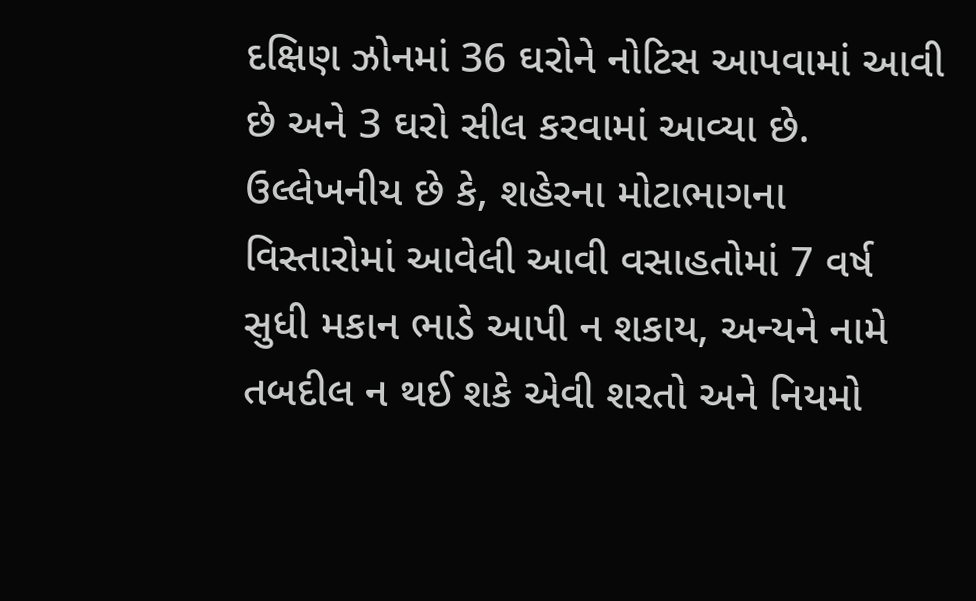દક્ષિણ ઝોનમાં 36 ઘરોને નોટિસ આપવામાં આવી છે અને 3 ઘરો સીલ કરવામાં આવ્યા છે.
ઉલ્લેખનીય છે કે, શહેરના મોટાભાગના વિસ્તારોમાં આવેલી આવી વસાહતોમાં 7 વર્ષ સુધી મકાન ભાડે આપી ન શકાય, અન્યને નામે તબદીલ ન થઈ શકે એવી શરતો અને નિયમો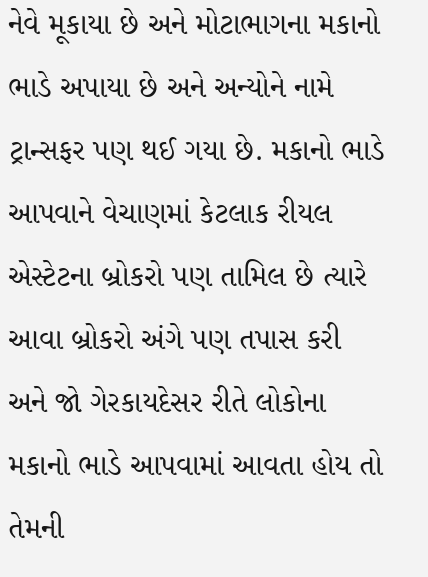નેવે મૂકાયા છે અને મોટાભાગના મકાનો ભાડે અપાયા છે અને અન્યોને નામે ટ્રાન્સફર પણ થઈ ગયા છે. મકાનો ભાડે આપવાને વેચાણમાં કેટલાક રીયલ એસ્ટેટના બ્રોકરો પણ તામિલ છે ત્યારે આવા બ્રોકરો અંગે પણ તપાસ કરી અને જો ગેરકાયદેસર રીતે લોકોના મકાનો ભાડે આપવામાં આવતા હોય તો તેમની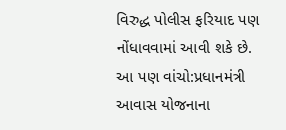વિરુદ્ધ પોલીસ ફરિયાદ પણ નોંધાવવામાં આવી શકે છે.
આ પણ વાંચો:પ્રધાનમંત્રી આવાસ યોજનાના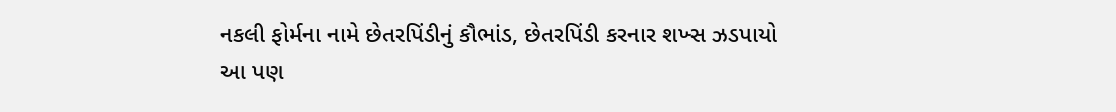નકલી ફોર્મના નામે છેતરપિંડીનું કૌભાંડ, છેતરપિંડી કરનાર શખ્સ ઝડપાયો
આ પણ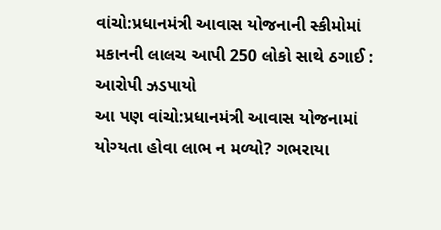વાંચો:પ્રધાનમંત્રી આવાસ યોજનાની સ્કીમોમાં મકાનની લાલચ આપી 250 લોકો સાથે ઠગાઈ : આરોપી ઝડપાયો
આ પણ વાંચો:પ્રધાનમંત્રી આવાસ યોજનામાં યોગ્યતા હોવા લાભ ન મળ્યો? ગભરાયા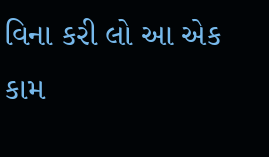વિના કરી લો આ એક કામ